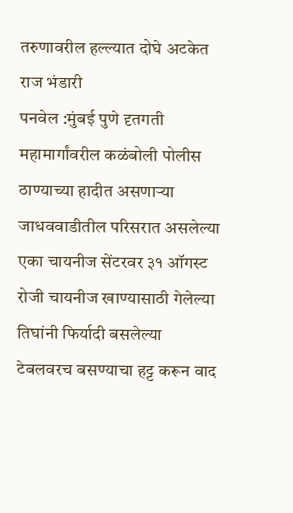तरुणावरील हल्ल्यात दोघे अटकेत
राज भंडारी
पनवेल :मुंबई पुणे दृतगती महामार्गांवरील कळंबोली पोलीस ठाण्याच्या हादीत असणाऱ्या जाधववाडीतील परिसरात असलेल्या एका चायनीज सेंटरवर ३१ ऑगस्ट रोजी चायनीज खाण्यासाठी गेलेल्या तिघांनी फिर्यादी बसलेल्या टेबलवरच बसण्याचा हट्ट करून वाद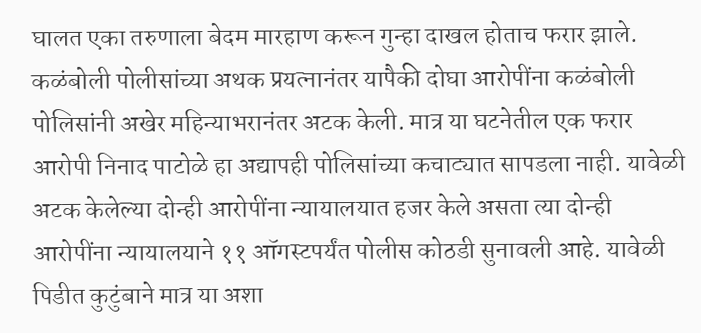घालत एका तरुणाला बेदम मारहाण करून गुन्हा दाखल होताच फरार झाले. कळंबोली पोलीसांच्या अथक प्रयत्नानंतर यापैकी दोघा आरोपींना कळंबोली पोलिसांनी अखेर महिन्याभरानंतर अटक केली. मात्र या घटनेतील एक फरार आरोपी निनाद पाटोळे हा अद्यापही पोलिसांच्या कचाट्यात सापडला नाही. यावेळी अटक केलेल्या दोन्ही आरोपींना न्यायालयात हजर केले असता त्या दोन्ही आरोपींना न्यायालयाने ११ ऑगस्टपर्यंत पोलीस कोठडी सुनावली आहे. यावेळी पिडीत कुटुंबाने मात्र या अशा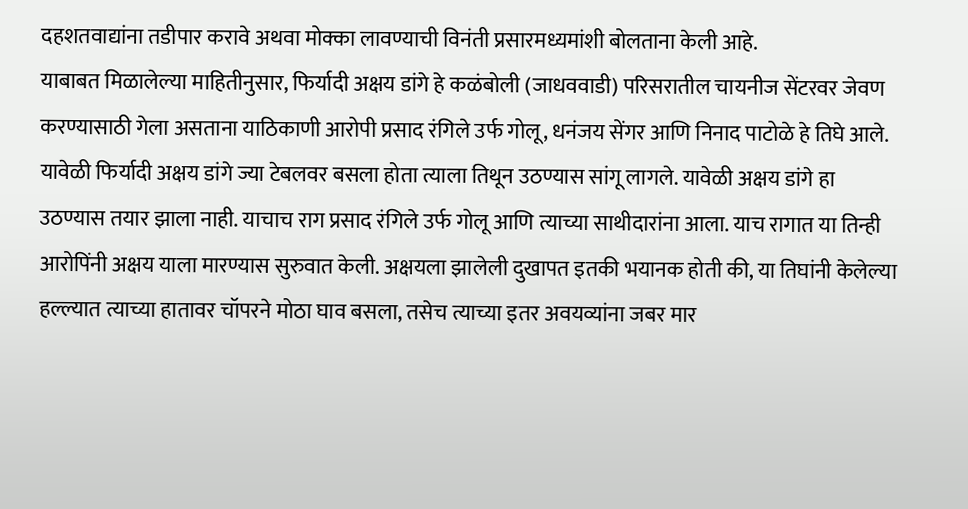दहशतवाद्यांना तडीपार करावे अथवा मोक्का लावण्याची विनंती प्रसारमध्यमांशी बोलताना केली आहे.
याबाबत मिळालेल्या माहितीनुसार, फिर्यादी अक्षय डांगे हे कळंबोली (जाधववाडी) परिसरातील चायनीज सेंटरवर जेवण करण्यासाठी गेला असताना याठिकाणी आरोपी प्रसाद रंगिले उर्फ गोलू, धनंजय सेंगर आणि निनाद पाटोळे हे तिघे आले. यावेळी फिर्यादी अक्षय डांगे ज्या टेबलवर बसला होता त्याला तिथून उठण्यास सांगू लागले. यावेळी अक्षय डांगे हा उठण्यास तयार झाला नाही. याचाच राग प्रसाद रंगिले उर्फ गोलू आणि त्याच्या साथीदारांना आला. याच रागात या तिन्ही आरोपिंनी अक्षय याला मारण्यास सुरुवात केली. अक्षयला झालेली दुखापत इतकी भयानक होती की, या तिघांनी केलेल्या हल्ल्यात त्याच्या हातावर चॉपरने मोठा घाव बसला, तसेच त्याच्या इतर अवयव्यांना जबर मार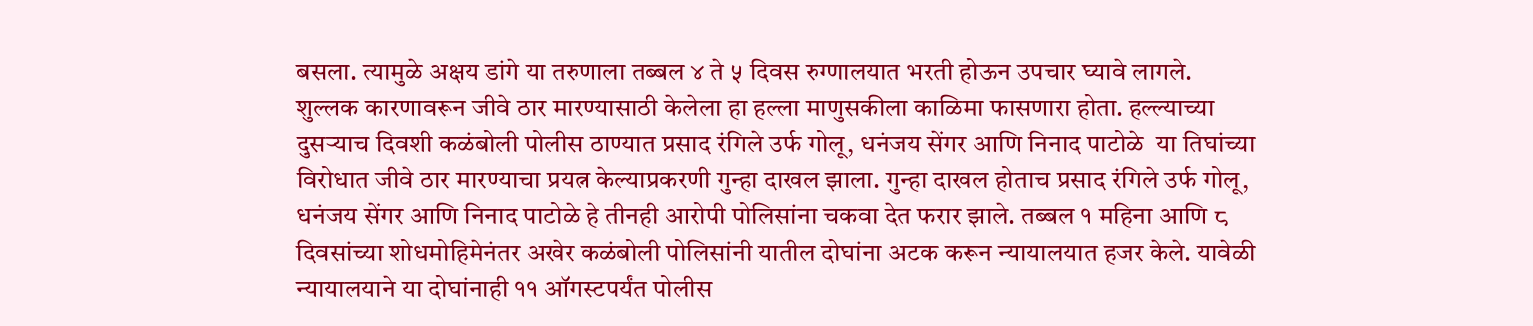बसला. त्यामुळे अक्षय डांगे या तरुणाला तब्बल ४ ते ५ दिवस रुग्णालयात भरती होऊन उपचार घ्यावे लागले.
शुल्लक कारणावरून जीवे ठार मारण्यासाठी केलेला हा हल्ला माणुसकीला काळिमा फासणारा होता. हल्ल्याच्या दुसऱ्याच दिवशी कळंबोली पोलीस ठाण्यात प्रसाद रंगिले उर्फ गोलू, धनंजय सेंगर आणि निनाद पाटोळे  या तिघांच्या विरोधात जीवे ठार मारण्याचा प्रयत्न केल्याप्रकरणी गुन्हा दाखल झाला. गुन्हा दाखल होताच प्रसाद रंगिले उर्फ गोलू, धनंजय सेंगर आणि निनाद पाटोळे हे तीनही आरोपी पोलिसांना चकवा देत फरार झाले. तब्बल १ महिना आणि ८ दिवसांच्या शोधमोहिमेनंतर अखेर कळंबोली पोलिसांनी यातील दोघांना अटक करून न्यायालयात हजर केले. यावेळी न्यायालयाने या दोघांनाही ११ ऑगस्टपर्यंत पोलीस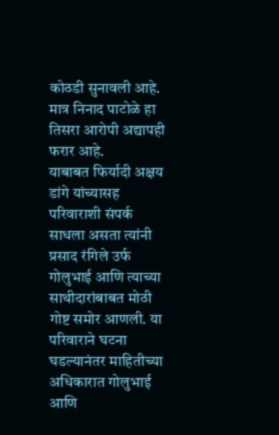कोठडी सुनावली आहे. मात्र निनाद पाटोळे हा तिसरा आरोपी अद्यापही फरार आहे.
याबाबत फिर्यादी अक्षय डांगे यांच्यासह परिवाराशी संपर्क साधला असता त्यांनी प्रसाद रंगिले उर्फ गोलुभाई आणि त्याच्या साथीदारांबाबत मोठी गोष्ट समोर आणली. या परिवाराने घटना घडल्यानंतर माहितीच्या अधिकारात गोलुभाई आणि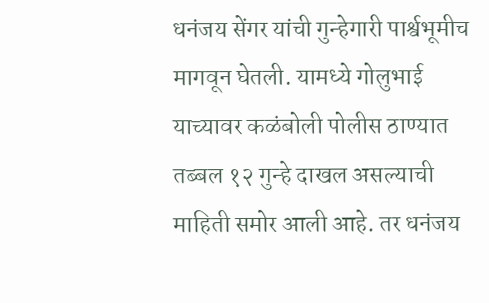धनंजय सेंगर यांची गुन्हेगारी पार्श्वभूमीच मागवून घेतली. यामध्ये गोलुभाई याच्यावर कळंबोली पोलीस ठाण्यात तब्बल १२ गुन्हे दाखल असल्याची माहिती समोर आली आहे. तर धनंजय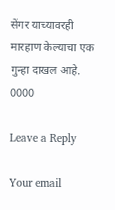सेंगर याच्यावरही मारहाण केल्याचा एक गुन्हा दाखल आहे.
0000

Leave a Reply

Your email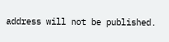address will not be published.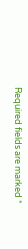Required fields are marked *